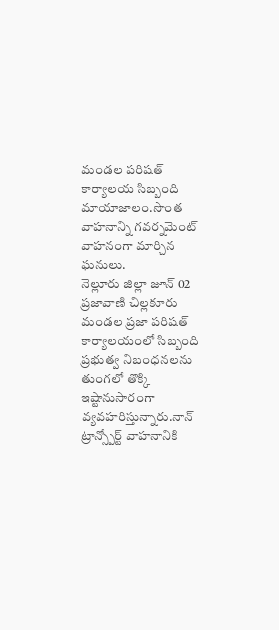మండల పరిషత్ కార్యాలయ సిబ్బంది మాయాజాలం.సొంత వాహనాన్ని గవర్నమెంట్ వాహనంగా మార్చిన ఘనులు.
నెల్లూరు జిల్లా జూన్ 02 ప్రజావాణి చిల్లకూరు మండల ప్రజా పరిషత్ కార్యాలయంలో సిబ్బంది ప్రభుత్వ నిబంధనలను తుంగలో తొక్కి ఇష్టానుసారంగా వ్యవహరిస్తున్నారు.నాన్ ట్రాన్స్పోర్ట్ వాహనానికి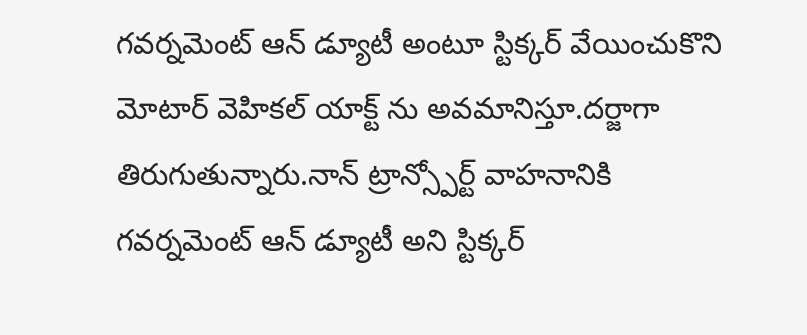గవర్నమెంట్ ఆన్ డ్యూటీ అంటూ స్టిక్కర్ వేయించుకొని మోటార్ వెహికల్ యాక్ట్ ను అవమానిస్తూ.దర్జాగా తిరుగుతున్నారు.నాన్ ట్రాన్స్పోర్ట్ వాహనానికి గవర్నమెంట్ ఆన్ డ్యూటీ అని స్టిక్కర్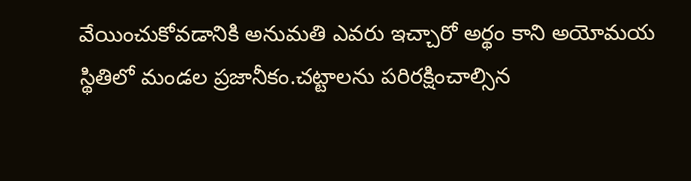వేయించుకోవడానికి అనుమతి ఎవరు ఇచ్చారో అర్థం కాని అయోమయ స్థితిలో మండల ప్రజానీకం.చట్టాలను పరిరక్షించాల్సిన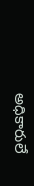అధికారులే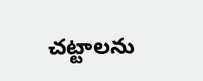చట్టాలను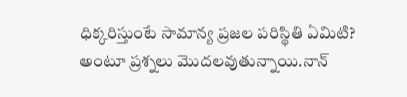ధిక్కరిస్తుంటే సామాన్య ప్రజల పరిస్థితి ఏమిటి? అంటూ ప్రశ్నలు మొదలవుతున్నాయి.నాన్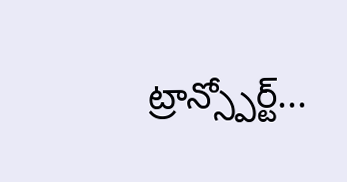ట్రాన్స్పోర్ట్...